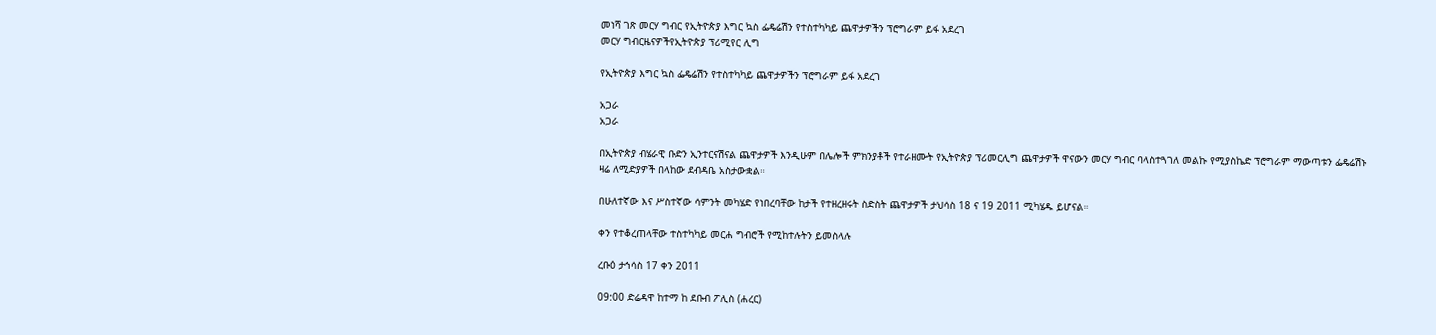መነሻ ገጽ መርሃ ግብር የኢትዮጵያ እግር ኳስ ፌዴሬሽን የተስተካካይ ጨዋታዎችን ፕሮግራም ይፋ አደረገ
መርሃ ግብርዜናዎችየኢትዮጵያ ፕሪሚየር ሊግ

የኢትዮጵያ እግር ኳስ ፌዴሬሽን የተስተካካይ ጨዋታዎችን ፕሮግራም ይፋ አደረገ

አጋራ
አጋራ

በኢትዮጵያ ብሄራዊ ቡድን ኢንተርናሽናል ጨዋታዎች እንዲሁም በሌሎች ምክንያቶች የተራዘሙት የኢትዮጵያ ፕሪመርሊግ ጨዋታዎች ዋናውን መርሃ ግብር ባላስተጓገለ መልኩ የሚያስኬድ ፕሮግራም ማውጣቱን ፌዴሬሽኑ ዛሬ ለሚድያዎች በላከው ደብዳቤ አስታውቋል።

በሁለተኛው እና ሥስተኛው ሳምንት መካሄድ የነበረባቸው ከታች የተዘረዘሩት ስድስት ጨዋታዎች ታህሳስ 18 ና 19 2011 ሚካሄዱ ይሆናል።

ቀን የተቆረጠላቸው ተስተካካይ መርሐ ግብሮች የሚከተሉትን ይመስላሉ

ረቡዕ ታኅሳስ 17 ቀን 2011

09:00 ድሬዳዋ ከተማ ከ ደቡብ ፖሊስ (ሐረር)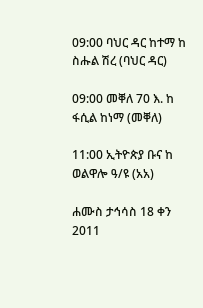09:00 ባህር ዳር ከተማ ከ ስሑል ሽረ (ባህር ዳር)

09:00 መቐለ 70 እ. ከ ፋሲል ከነማ (መቐለ)

11:00 ኢትዮጵያ ቡና ከ ወልዋሎ ዓ/ዩ (አአ)

ሐሙስ ታኅሳስ 18 ቀን 2011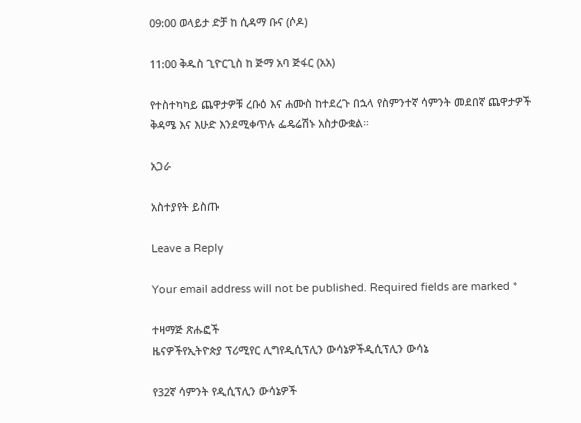09:00 ወላይታ ድቻ ከ ሲዳማ ቡና (ሶዶ)

11:00 ቅዱስ ጊዮርጊስ ከ ጅማ አባ ጅፋር (አአ)

የተስተካካይ ጨዋታዎቹ ረቡዕ እና ሐሙስ ከተደረጉ በኋላ የስምንተኛ ሳምንት መደበኛ ጨዋታዎች ቅዳሜ እና እሁድ እንደሚቀጥሉ ፌዴሬሽኑ አስታውቋል።

አጋራ

አስተያየት ይስጡ

Leave a Reply

Your email address will not be published. Required fields are marked *

ተዛማጅ ጽሑፎች
ዜናዎችየኢትዮጵያ ፕሪሚየር ሊግየዲሲፕሊን ውሳኔዎችዲሲፕሊን ውሳኔ

የ32ኛ ሳምንት የዲሲፕሊን ውሳኔዎች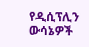የዲሲፕሊን ውሳኔዎች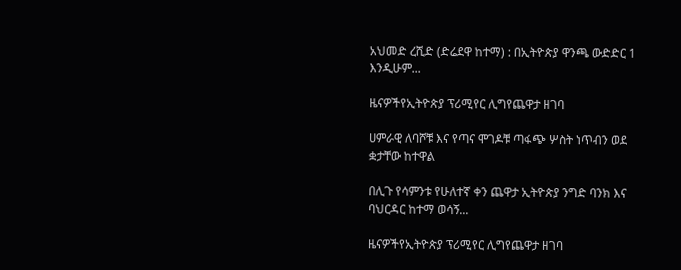አህመድ ረሺድ (ድሬደዋ ከተማ) : በኢትዮጵያ ዋንጫ ውድድር 1 እንዲሁም...

ዜናዎችየኢትዮጵያ ፕሪሚየር ሊግየጨዋታ ዘገባ

ሀምራዊ ለባሾቹ እና የጣና ሞገዶቹ ጣፋጭ ሦስት ነጥብን ወደ ቋታቸው ከተዋል

በሊጉ የሳምንቱ የሁለተኛ ቀን ጨዋታ ኢትዮጵያ ንግድ ባንክ እና ባህርዳር ከተማ ወሳኝ...

ዜናዎችየኢትዮጵያ ፕሪሚየር ሊግየጨዋታ ዘገባ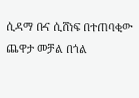ሲዳማ ቡና ሲሸነፍ በተጠባቂው ጨዋታ መቻል በጎል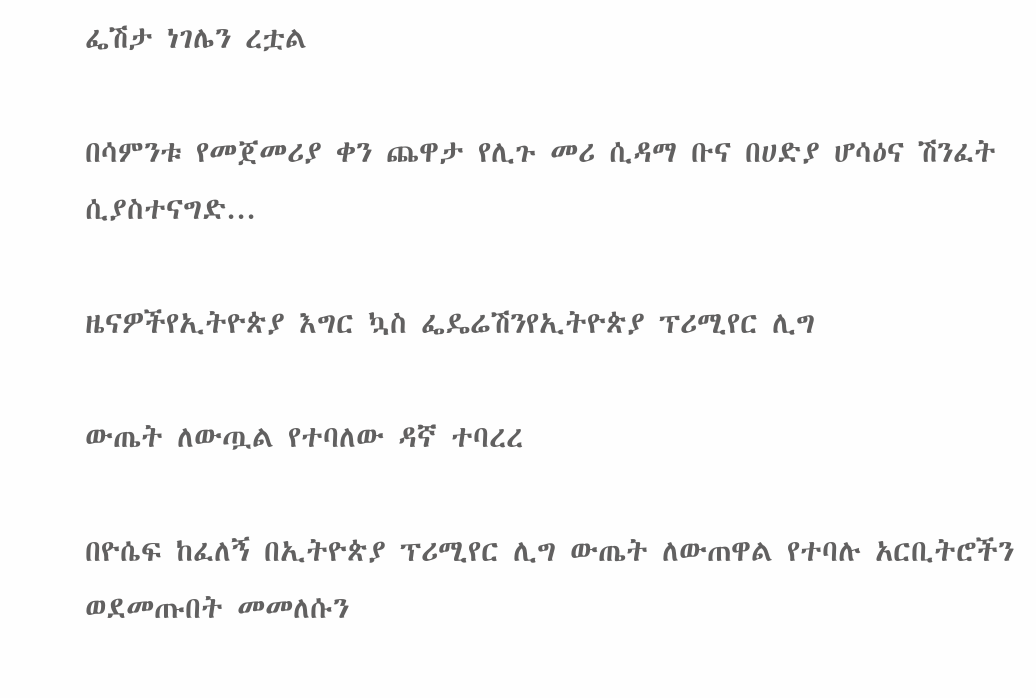ፌሽታ ነገሌን ረቷል

በሳምንቱ የመጀመሪያ ቀን ጨዋታ የሊጉ መሪ ሲዳማ ቡና በሀድያ ሆሳዕና ሽንፈት ሲያስተናግድ...

ዜናዎችየኢትዮጵያ እግር ኳስ ፌዴሬሽንየኢትዮጵያ ፕሪሚየር ሊግ

ውጤት ለውጧል የተባለው ዳኛ ተባረረ

በዮሴፍ ከፈለኝ በኢትዮጵያ ፕሪሚየር ሊግ ውጤት ለውጠዋል የተባሉ አርቢትሮችን ወደመጡበት መመለሱን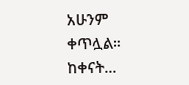አሁንም ቀጥሏል። ከቀናት...